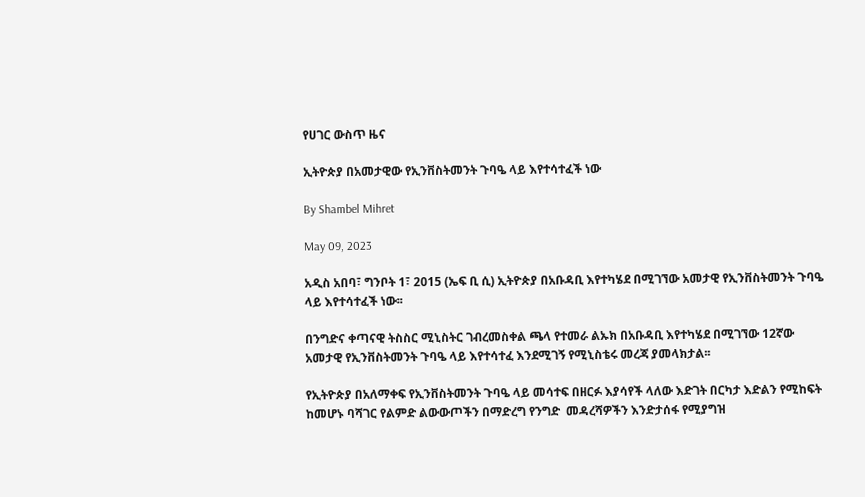የሀገር ውስጥ ዜና

ኢትዮጵያ በአመታዊው የኢንቨስትመንት ጉባዔ ላይ እየተሳተፈች ነው

By Shambel Mihret

May 09, 2023

አዲስ አበባ፣ ግንቦት 1፣ 2015 (ኤፍ ቢ ሲ) ኢትዮጵያ በአቡዳቢ እየተካሄደ በሚገኘው አመታዊ የኢንቨስትመንት ጉባዔ ላይ እየተሳተፈች ነው፡፡

በንግድና ቀጣናዊ ትስስር ሚኒስትር ገብረመስቀል ጫላ የተመራ ልኡክ በአቡዳቢ እየተካሄደ በሚገኘው 12ኛው አመታዊ የኢንቨስትመንት ጉባዔ ላይ እየተሳተፈ እንደሚገኝ የሚኒስቴሩ መረጃ ያመላክታል፡፡

የኢትዮጵያ በአለማቀፍ የኢንቨስትመንት ጉባዔ ላይ መሳተፍ በዘርፉ እያሳየች ላለው እድገት በርካታ እድልን የሚከፍት ከመሆኑ ባሻገር የልምድ ልውውጦችን በማድረግ የንግድ  መዳረሻዎችን እንድታሰፋ የሚያግዝ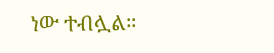ነው ተብሏል።